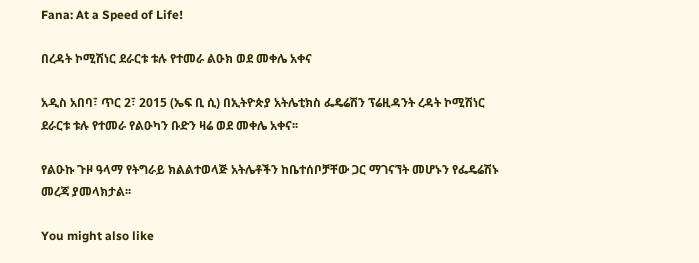Fana: At a Speed of Life!

በረዳት ኮሚሽነር ደራርቱ ቱሉ የተመራ ልዑክ ወደ መቀሌ አቀና

አዲስ አበባ፣ ጥር 2፣ 2015 (ኤፍ ቢ ሲ) በኢትዮጵያ አትሌቲክስ ፌዴሬሽን ፕሬዚዳንት ረዳት ኮሚሽነር ደራርቱ ቱሉ የተመራ የልዑካን ቡድን ዛሬ ወደ መቀሌ አቀና፡፡

የልዑኩ ጉዞ ዓላማ የትግራይ ክልልተወላጅ አትሌቶችን ከቤተሰቦቻቸው ጋር ማገናኘት መሆኑን የፌዴሬሽኑ መረጃ ያመላክታል፡፡

You might also like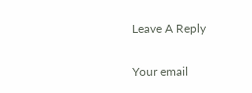Leave A Reply

Your email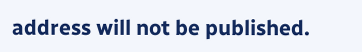address will not be published.